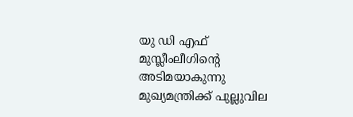യു ഡി എഫ്‌ മുസ്ലീംലീഗിന്റെ അടിമയാകുന്നു മുഖ്യമന്ത്രിക്ക്‌ പുല്ലുവില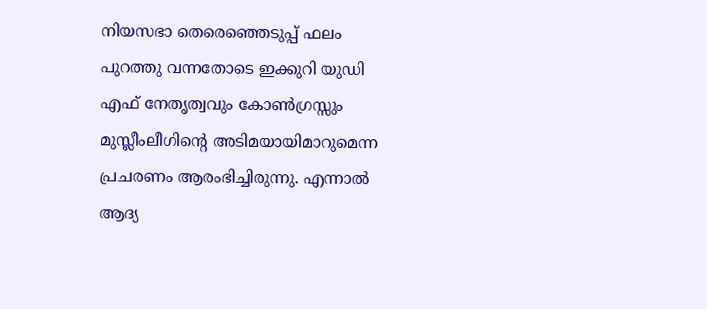നിയസഭാ തെരെഞ്ഞെടുപ്പ്‌ ഫലം പുറത്തു വന്നതോടെ ഇക്കുറി യുഡി എഫ്‌ നേതൃത്വവും കോണ്‍ഗ്രസ്സും മുസ്ലീംലീഗിന്റെ അടിമയായിമാറുമെന്ന പ്രചരണം ആരംഭിച്ചിരുന്നു. എന്നാല്‍ ആദ്യ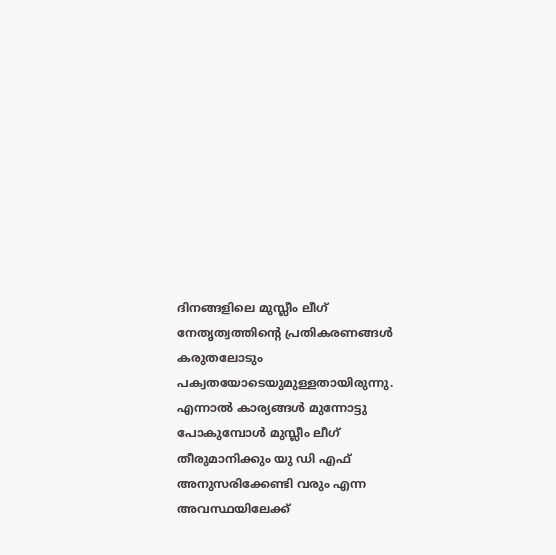ദിനങ്ങളിലെ മുസ്ലീം ലീഗ്‌ നേതൃത്വത്തിന്റെ പ്രതികരണങ്ങള്‍ കരുതലോടും പക്വതയോടെയുമുള്ളതായിരുന്നു. എന്നാല്‍ കാര്യങ്ങള്‍ മുന്നോട്ടു പോകുമ്പോള്‍ മുസ്ലീം ലീഗ്‌ തീരുമാനിക്കും യു ഡി എഫ്‌ അനുസരിക്കേണ്ടി വരും എന്ന അവസ്ഥയിലേക്ക്‌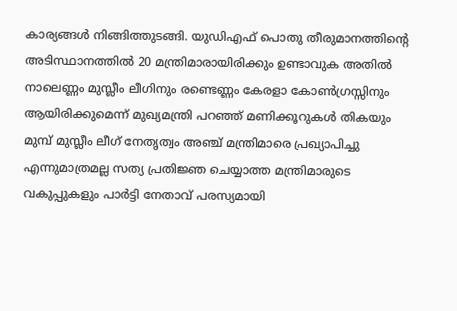കാര്യങ്ങള്‍ നിങ്ങിത്തുടങ്ങി. യുഡിഎഫ്‌ പൊതു തീരുമാനത്തിന്റെ അടിസ്ഥാനത്തില്‍ 20 മന്ത്രിമാരായിരിക്കും ഉണ്ടാവുക അതില്‍ നാലെണ്ണം മുസ്ലീം ലീഗിനും രണ്ടെണ്ണം കേരളാ കോണ്‍ഗ്രസ്സിനും ആയിരിക്കുമെന്ന്‌ മുഖ്യമന്ത്രി പറഞ്ഞ്‌ മണിക്കൂറുകള്‍ തികയും മുമ്പ്‌ മുസ്ലീം ലീഗ്‌ നേതൃത്വം അഞ്ച്‌ മന്ത്രിമാരെ പ്രഖ്യാപിച്ചു എന്നുമാത്രമല്ല സത്യ പ്രതിജ്ഞ ചെയ്യാത്ത മന്ത്രിമാരുടെ വകുപ്പുകളും പാര്‍ട്ടി നേതാവ്‌ പരസ്യമായി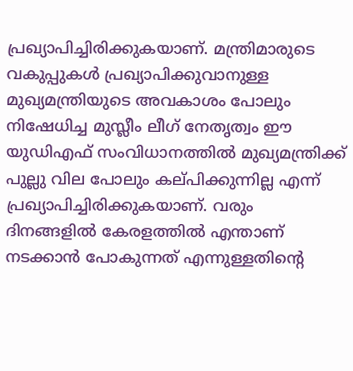പ്രഖ്യാപിച്ചിരിക്കുകയാണ്‌. മന്ത്രിമാരുടെ വകുപ്പുകള്‍ പ്രഖ്യാപിക്കുവാനുള്ള മുഖ്യമന്ത്രിയുടെ അവകാശം പോലും നിഷേധിച്ച മുസ്ലീം ലീഗ്‌ നേതൃത്വം ഈ യുഡിഎഫ്‌ സംവിധാനത്തില്‍ മുഖ്യമന്ത്രിക്ക്‌ പുല്ലു വില പോലും കല്‌പിക്കുന്നില്ല എന്ന്‌ പ്രഖ്യാപിച്ചിരിക്കുകയാണ്‌. വരും ദിനങ്ങളില്‍ കേരളത്തില്‍ എന്താണ്‌ നടക്കാന്‍ പോകുന്നത്‌ എന്നുള്ളതിന്റെ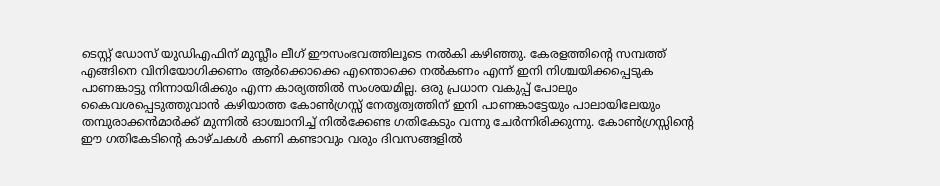ടെസ്റ്റ്‌ ഡോസ്‌ യുഡിഎഫിന്‌ മുസ്ലീം ലീഗ്‌ ഈസംഭവത്തിലൂടെ നല്‍കി കഴിഞ്ഞു. കേരളത്തിന്റെ സമ്പത്ത്‌ എങ്ങിനെ വിനിയോഗിക്കണം ആര്‍ക്കൊക്കെ എന്തൊക്കെ നല്‍കണം എന്ന്‌ ഇനി നിശ്ചയിക്കപ്പെടുക പാണങ്കാട്ടു നിന്നായിരിക്കും എന്ന കാര്യത്തില്‍ സംശയമില്ല. ഒരു പ്രധാന വകുപ്പ്‌ പോലും കൈവശപ്പെടുത്തുവാന്‍ കഴിയാത്ത കോണ്‍ഗ്രസ്സ്‌ നേതൃത്വത്തിന്‌ ഇനി പാണങ്കാട്ടേയും പാലായിലേയും തമ്പുരാക്കന്‍മാര്‍ക്ക്‌ മുന്നില്‍ ഓശ്ചാനിച്ച്‌ നില്‍ക്കേണ്ട ഗതികേടും വന്നു ചേര്‍ന്നിരിക്കുന്നു. കോണ്‍ഗ്രസ്സിന്റെ ഈ ഗതികേടിന്റെ കാഴ്‌ചകള്‍ കണി കണ്ടാവും വരും ദിവസങ്ങളില്‍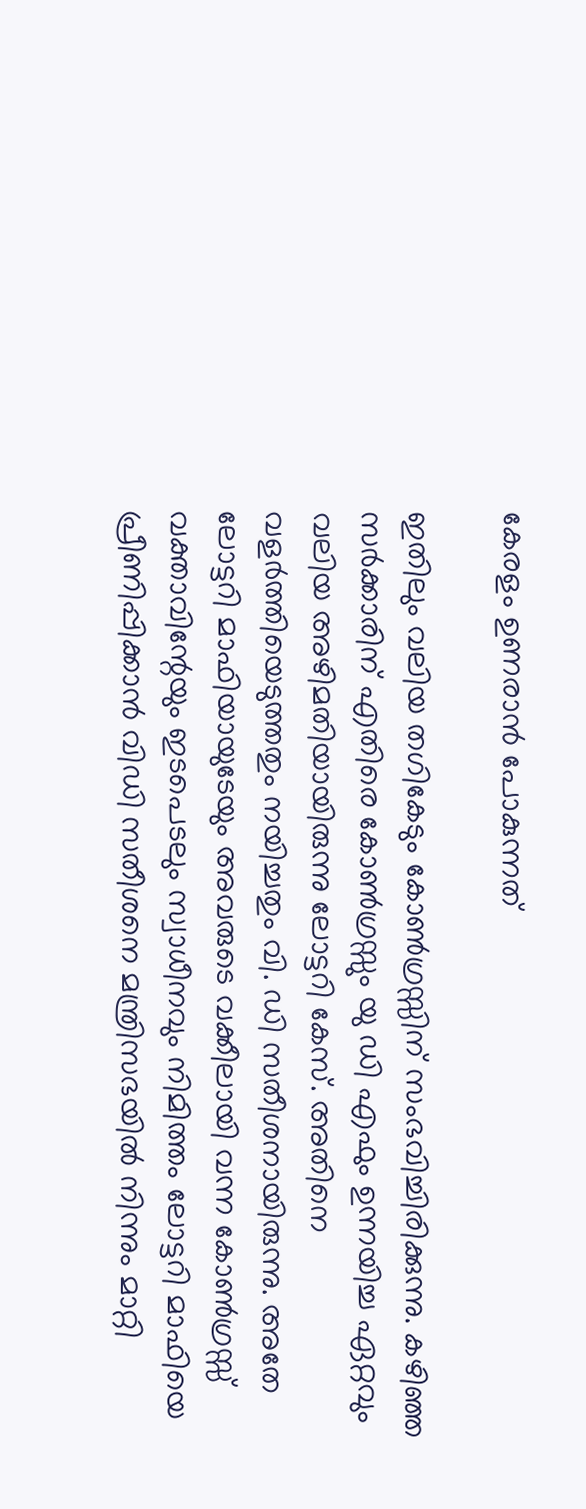കേരളം ഉണരാന്‍ പോകുന്നത്‌

ഇതിലും വലിയ തഗികേടും കോണ്‍ഗ്രസ്സിന്‌ സംഭവിച്ചിരിക്കുന്നു. കഴിഞ്ഞ സര്‍ക്കാരിന്‌ എതിരെ കോണ്‍ഗ്രസ്സും യു ഡി എഫും ഉന്നയിച്ച ഏറ്റവും വലിയ അഴിമതിയായിരുന്നു ലോട്ടറി കേസ്‌. അതിനെ വളര്‍ത്തിയെടുത്തതും നയിച്ചതും വി. ഡി സതീശനായിരുന്നു. അതേ ലോട്ടറി മാഫിയായുടേയും അവരുടെ വക്കീലായി വന്ന കോണ്‍ഗ്രസ്സ്‌ വക്താവിന്റേയും ഇടപെടലും സ്വാധീനവും നിമിത്തം ലോട്ടറി മാഫിയെ പ്രീണിപ്പിക്കാന്‍ വിഡി സതീശനെ മന്ത്രിസഭയില്‍ നിന്നും മാറ്റി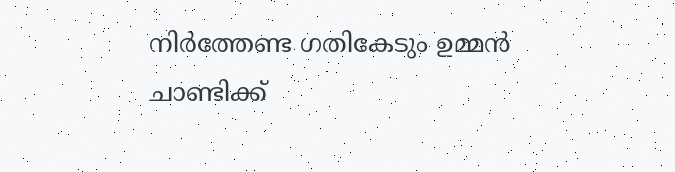നിര്‍ത്തേണ്ട ഗതികേടും ഉമ്മന്‍ ചാണ്ടിക്ക്‌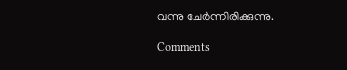വന്നു ചേര്‍ന്നിരിക്കുന്നു.

Comments